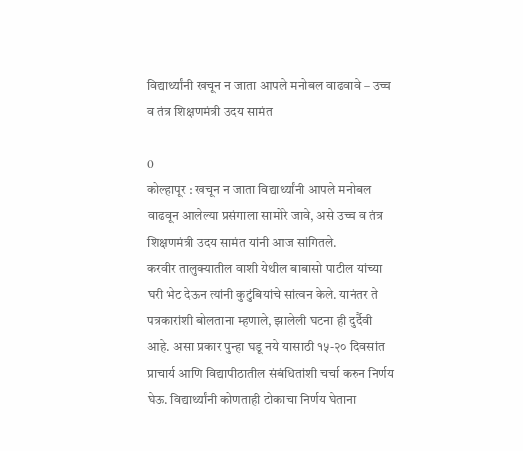विद्यार्थ्यांनी खचून न जाता आपले मनोबल वाढवावे – उच्च व तंत्र शिक्षणमंत्री उदय सामंत

0
कोल्हापूर : खचून न जाता विद्यार्थ्यांनी आपले मनोबल वाढवून आलेल्या प्रसंगाला सामोरे जावे, असे उच्च व तंत्र शिक्षणमंत्री उदय सामंत यांनी आज सांगितले.
करवीर तालुक्यातील वाशी येथील बाबासो पाटील यांच्या घरी भेट देऊन त्यांनी कुटुंबियांचे सांत्वन केले. यानंतर ते पत्रकारांशी बोलताना म्हणाले, झालेली घटना ही दुर्दैवी आहे. असा प्रकार पुन्हा घडू नये यासाठी १५-२० दिवसांत प्राचार्य आणि विद्यापीठातील संबंधितांशी चर्चा करुन निर्णय घेऊ. विद्यार्थ्यांनी कोणताही टोकाचा निर्णय घेताना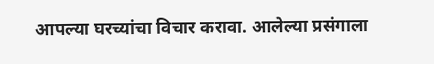आपल्या घरच्यांचा विचार करावा. आलेल्या प्रसंगाला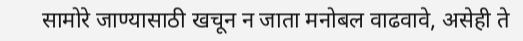सामोरे जाण्यासाठी खचून न जाता मनोबल वाढवावे, असेही ते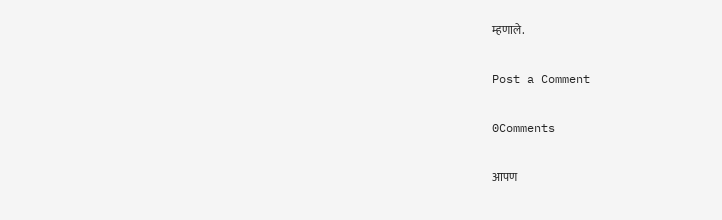म्हणाले.

Post a Comment

0Comments

आपण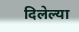दिलेल्या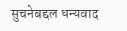सुचनेबद्दल धन्यवाद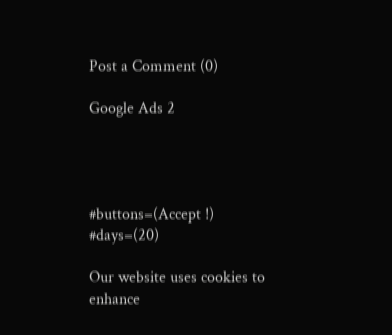Post a Comment (0)

Google Ads 2




#buttons=(Accept !) #days=(20)

Our website uses cookies to enhance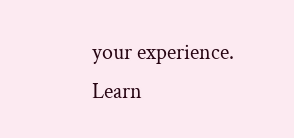your experience. Learn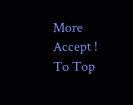More
Accept !
To Top